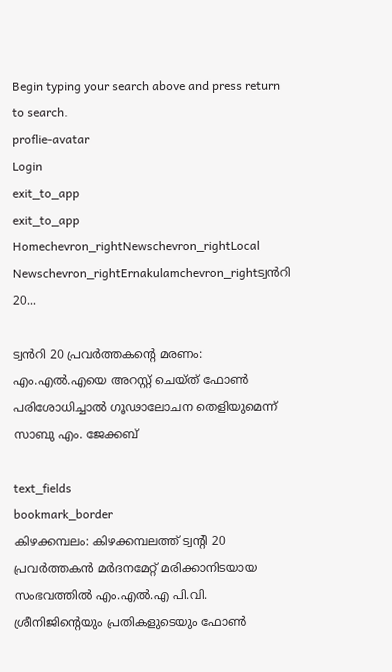Begin typing your search above and press return to search.
proflie-avatar
Login
exit_to_app
exit_to_app
Homechevron_rightNewschevron_rightLocal Newschevron_rightErnakulamchevron_rightട്വൻറി 20...

ട്വൻറി 20 പ്രവർത്തകന്‍റെ മരണം: എം.എൽ.എയെ അറസ്റ്റ് ചെയ്ത് ഫോൺ പരിശോധിച്ചാൽ ഗൂഢാലോചന തെളിയുമെന്ന് സാബു എം. ജേക്കബ്

text_fields
bookmark_border
കിഴക്കമ്പലം: കിഴക്കമ്പലത്ത് ട്വന്‍റി 20 പ്രവര്‍ത്തകന്‍ മർദനമേറ്റ് മരിക്കാനിടയായ സംഭവത്തില്‍ എം.എല്‍.എ പി.വി. ശ്രീനിജിന്‍റെയും പ്രതികളുടെയും ഫോണ്‍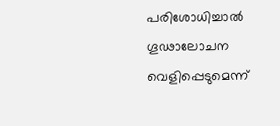പരിശോധിച്ചാല്‍ ഗൂഢാലോചന വെളിപ്പെടുമെന്ന്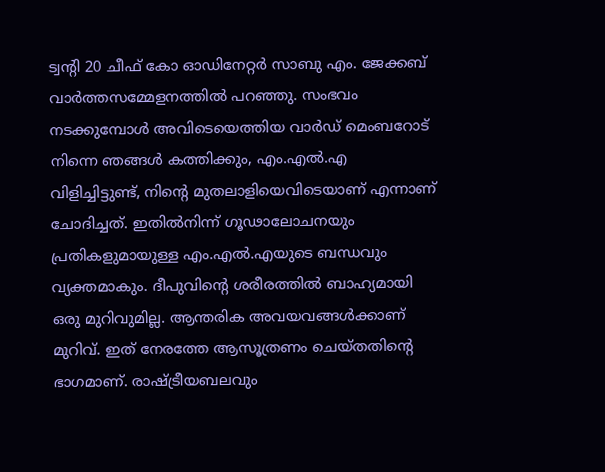ട്വന്‍റി 20 ചീഫ് കോ ഓഡിനേറ്റര്‍ സാബു എം. ജേക്കബ് വാർത്തസമ്മേളനത്തില്‍ പറഞ്ഞു. സംഭവം നടക്കുമ്പോള്‍ അവിടെയെത്തിയ വാര്‍ഡ് മെംബറോട് നിന്നെ ഞങ്ങള്‍ കത്തിക്കും, എം.എല്‍.എ വിളിച്ചിട്ടുണ്ട്, നിന്‍റെ മുതലാളിയെവിടെയാണ് എന്നാണ് ചോദിച്ചത്. ഇതില്‍നിന്ന് ഗൂഢാലോചനയും പ്രതികളുമായുള്ള എം.എല്‍.എയുടെ ബന്ധവും വ്യക്തമാകും. ദീപുവിന്‍റെ ശരീരത്തിൽ ബാഹ്യമായി ഒരു മുറിവുമില്ല. ആന്തരിക അവയവങ്ങള്‍ക്കാണ് മുറിവ്. ഇത് നേരത്തേ ആസൂത്രണം ചെയ്തതിന്‍റെ ഭാഗമാണ്. രാഷ്ട്രീയബലവും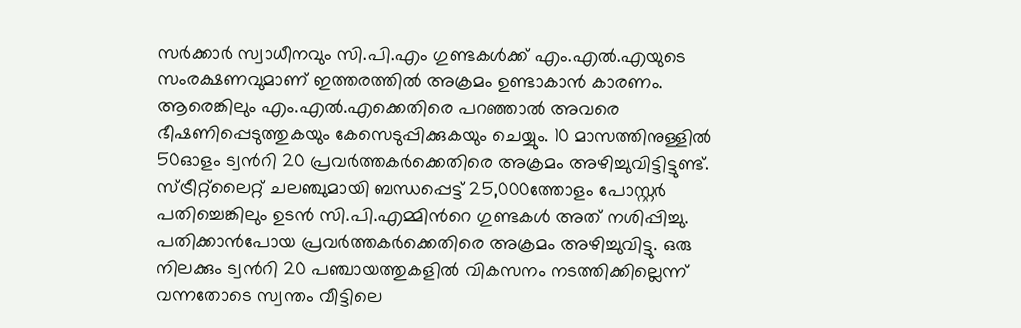സര്‍ക്കാര്‍ സ്വാധീനവും സി.പി.എം ഗുണ്ടകൾക്ക് എം.എല്‍.എയുടെ സംരക്ഷണവുമാണ് ഇത്തരത്തില്‍ അക്രമം ഉണ്ടാകാന്‍ കാരണം. ആരെങ്കിലും എം.എല്‍.എക്കെതിരെ പറഞ്ഞാല്‍ അവരെ ഭീഷണിപ്പെടുത്തുകയും കേസെടുപ്പിക്കുകയും ചെയ്യും. 10 മാസത്തിനുള്ളില്‍ 50ഓളം ട്വന്‍റി 20 പ്രവര്‍ത്തകര്‍ക്കെതിരെ അക്രമം അഴിച്ചുവിട്ടിട്ടുണ്ട്. സ്ട്രീറ്റ്‌ലൈറ്റ് ചലഞ്ചുമായി ബന്ധപ്പെട്ട് 25,000ത്തോളം പോസ്റ്റര്‍ പതിച്ചെങ്കിലും ഉടന്‍ സി.പി.എമ്മിന്‍റെ ഗുണ്ടകള്‍ അത് നശിപ്പിച്ചു. പതിക്കാന്‍പോയ പ്രവര്‍ത്തകര്‍ക്കെതിരെ അക്രമം അഴിച്ചുവിട്ടു. ഒരു നിലക്കും ട്വന്‍റി 20 പഞ്ചായത്തുകളില്‍ വികസനം നടത്തിക്കില്ലെന്ന് വന്നതോടെ സ്വന്തം വീട്ടിലെ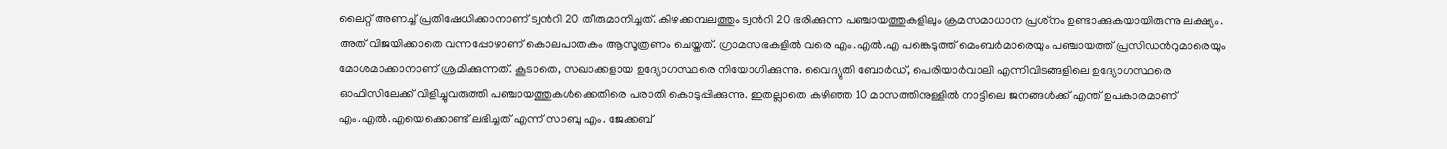ലൈറ്റ് അണച്ച് പ്രതിഷേധിക്കാനാണ് ട്വന്‍റി 20 തീരുമാനിച്ചത്. കിഴക്കമ്പലത്തും ട്വന്‍റി 20 ഭരിക്കുന്ന പഞ്ചായത്തുകളിലും ക്രമസമാധാന പ്രശ്‌നം ഉണ്ടാക്കുകയായിരുന്നു ലക്ഷ്യം. അത് വിജയിക്കാതെ വന്നപ്പോഴാണ് കൊലപാതകം ആസൂത്രണം ചെയ്തത്. ഗ്രാമസഭകളില്‍ വരെ എം.എല്‍.എ പങ്കെടുത്ത് മെംബര്‍മാരെയും പഞ്ചായത്ത് പ്രസിഡന്‍റുമാരെയും മോശമാക്കാനാണ് ശ്രമിക്കുന്നത്. കൂടാതെ, സഖാക്കളായ ഉദ്യോഗസ്ഥരെ നിയോഗിക്കുന്നു. വൈദ്യുതി ബോര്‍ഡ്, പെരിയാര്‍വാലി എന്നിവിടങ്ങളിലെ ഉദ്യോഗസ്ഥരെ ഓഫിസിലേക്ക് വിളിച്ചുവരുത്തി പഞ്ചായത്തുകള്‍ക്കെതിരെ പരാതി കൊടുപ്പിക്കുന്നു. ഇതല്ലാതെ കഴിഞ്ഞ 10 മാസത്തിനുള്ളില്‍ നാട്ടിലെ ജനങ്ങള്‍ക്ക് എന്ത് ഉപകാരമാണ് എം.എല്‍.എയെക്കൊണ്ട് ലഭിച്ചത് എന്ന് സാബു എം. ജേക്കബ്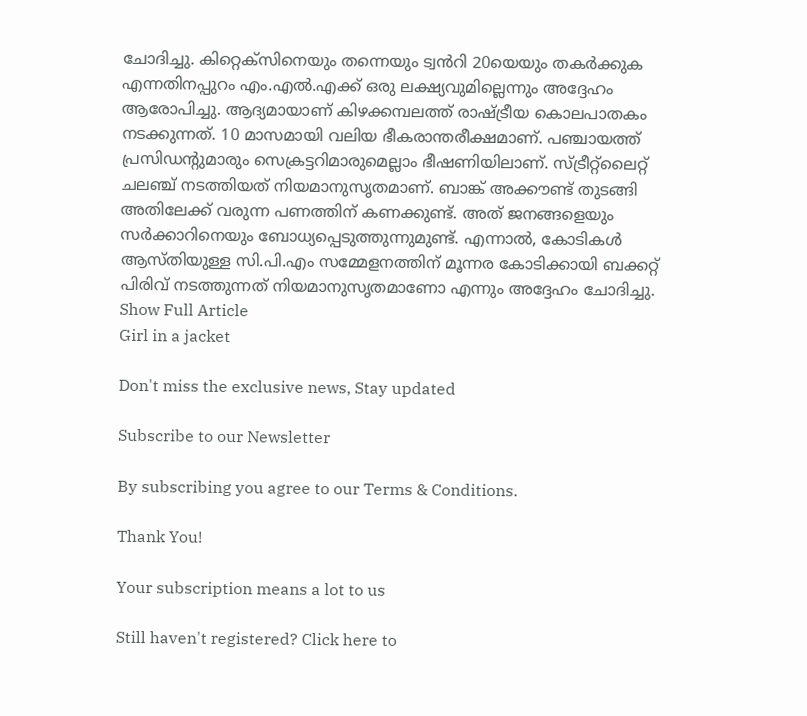ചോദിച്ചു. കിറ്റെക്സിനെയും തന്നെയും ട്വൻറി 20യെയും തകർക്കുക എന്നതിനപ്പുറം എം.എല്‍.എക്ക് ഒരു ലക്ഷ്യവുമില്ലെന്നും അദ്ദേഹം ആരോപിച്ചു. ആദ്യമായാണ് കിഴക്കമ്പലത്ത് രാഷ്ട്രീയ കൊലപാതകം നടക്കുന്നത്. 10 മാസമായി വലിയ ഭീകരാന്തരീക്ഷമാണ്. പഞ്ചായത്ത് പ്രസിഡന്‍റുമാരും സെക്രട്ടറിമാരുമെല്ലാം ഭീഷണിയിലാണ്. സ്ട്രീറ്റ്‌ലൈറ്റ് ചലഞ്ച് നടത്തിയത് നിയമാനുസൃതമാണ്. ബാങ്ക് അക്കൗണ്ട് തുടങ്ങി അതിലേക്ക് വരുന്ന പണത്തിന് കണക്കുണ്ട്. അത് ജനങ്ങളെയും സര്‍ക്കാറിനെയും ബോധ്യപ്പെടുത്തുന്നുമുണ്ട്. എന്നാൽ, കോടികൾ ആസ്തിയുള്ള സി.പി.എം സമ്മേളനത്തിന് മൂന്നര കോടിക്കായി ബക്കറ്റ് പിരിവ് നടത്തുന്നത് നിയമാനുസൃതമാണോ എന്നും അദ്ദേഹം ചോദിച്ചു.
Show Full Article
Girl in a jacket

Don't miss the exclusive news, Stay updated

Subscribe to our Newsletter

By subscribing you agree to our Terms & Conditions.

Thank You!

Your subscription means a lot to us

Still haven't registered? Click here to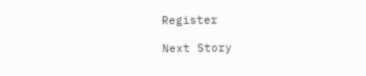Register

Next Story